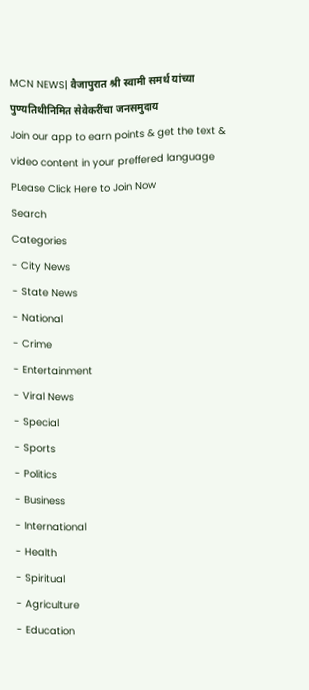MCN NEWS| वैजापुरात श्री स्वामी समर्थ यांच्या पुण्यतिथीनिमित सेवेकरींचा जनसमुदाय
Join our app to earn points & get the text & video content in your preffered language
PLease Click Here to Join Now
Search
Categories
- City News
- State News
- National
- Crime
- Entertainment
- Viral News
- Special
- Sports
- Politics
- Business
- International
- Health
- Spiritual
- Agriculture
- Education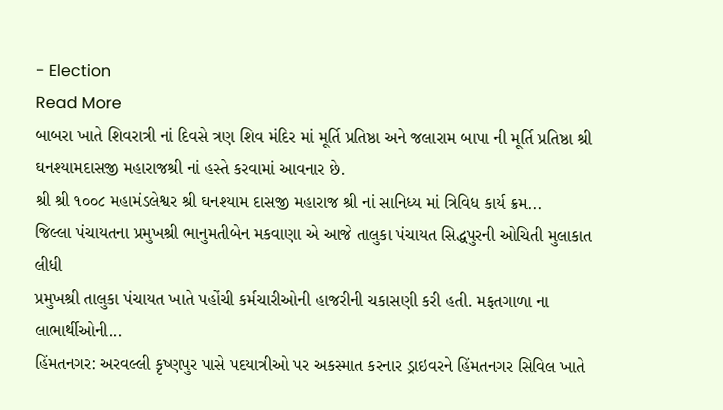- Election
Read More
બાબરા ખાતે શિવરાત્રી નાં દિવસે ત્રણ શિવ મંદિર માં મૂર્તિ પ્રતિષ્ઠા અને જલારામ બાપા ની મૂર્તિ પ્રતિષ્ઠા શ્રી ઘનશ્યામદાસજી મહારાજશ્રી નાં હસ્તે કરવામાં આવનાર છે.
શ્રી શ્રી ૧૦૦૮ મહામંડલેશ્વર શ્રી ઘનશ્યામ દાસજી મહારાજ શ્રી નાં સાનિધ્ય માં ત્રિવિધ કાર્ય ક્રમ...
જિલ્લા પંચાયતના પ્રમુખશ્રી ભાનુમતીબેન મકવાણા એ આજે તાલુકા પંચાયત સિદ્ધપુરની ઓચિતી મુલાકાત લીધી
પ્રમુખશ્રી તાલુકા પંચાયત ખાતે પહોંચી કર્મચારીઓની હાજરીની ચકાસણી કરી હતી. મફતગાળા ના લાભાર્થીઓની...
હિંમતનગર: અરવલ્લી કૃષ્ણપુર પાસે પદયાત્રીઓ પર અકસ્માત કરનાર ડ્રાઇવરને હિંમતનગર સિવિલ ખાતે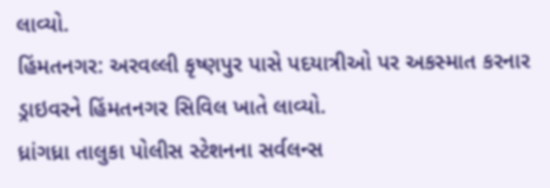લાવ્યો.
હિંમતનગર: અરવલ્લી કૃષ્ણપુર પાસે પદયાત્રીઓ પર અકસ્માત કરનાર ડ્રાઇવરને હિંમતનગર સિવિલ ખાતે લાવ્યો.
ધ્રાંગધ્રા તાલુકા પોલીસ સ્ટેશનના સર્વલન્સ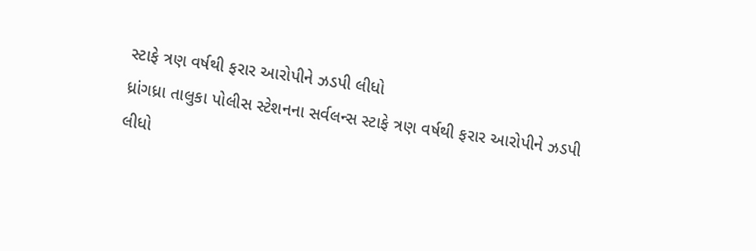સ્ટાફે ત્રણ વર્ષથી ફરાર આરોપીને ઝડપી લીધો
ધ્રાંગધ્રા તાલુકા પોલીસ સ્ટેશનના સર્વલન્સ સ્ટાફે ત્રણ વર્ષથી ફરાર આરોપીને ઝડપી લીધો